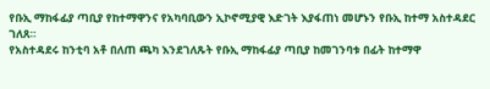የቡኢ ማከፋፊያ ጣቢያ የከተማዋንና የአካባቢውን ኢኮኖሚያዊ እድገት እያፋጠነ መሆኑን የቡኢ ከተማ አስተዳደር ገለጸ።
የአስተዳደሩ ከንቲባ አቶ በለጠ ጫካ እንደገለጹት የቡኢ ማከፋፊያ ጣቢያ ከመገንባቱ በፊት ከተማዋ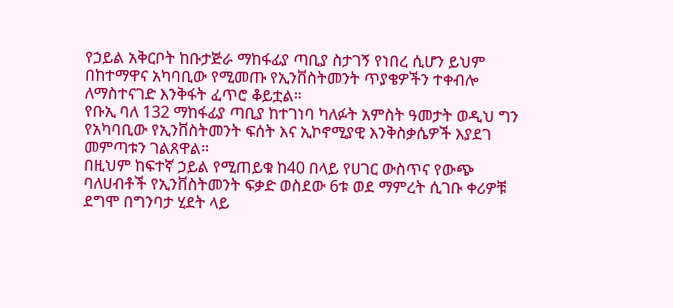የኃይል አቅርቦት ከቡታጅራ ማከፋፊያ ጣቢያ ስታገኝ የነበረ ሲሆን ይህም በከተማዋና አካባቢው የሚመጡ የኢንቨስትመንት ጥያቄዎችን ተቀብሎ ለማስተናገድ እንቅፋት ፈጥሮ ቆይቷል።
የቡኢ ባለ 132 ማከፋፊያ ጣቢያ ከተገነባ ካለፉት አምስት ዓመታት ወዲህ ግን የአካባቢው የኢንቨስትመንት ፍሰት እና ኢኮኖሚያዊ እንቅስቃሴዎች እያደገ መምጣቱን ገልጸዋል።
በዚህም ከፍተኛ ኃይል የሚጠይቁ ከ40 በላይ የሀገር ውስጥና የውጭ ባለሀብቶች የኢንቨስትመንት ፍቃድ ወስደው 6ቱ ወደ ማምረት ሲገቡ ቀሪዎቹ ደግሞ በግንባታ ሂደት ላይ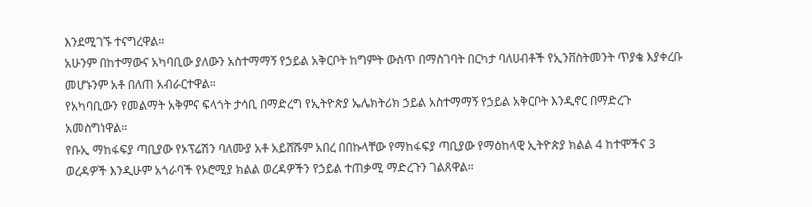እንደሚገኙ ተናግረዋል።
አሁንም በከተማውና አካባቢው ያለውን አስተማማኝ የኃይል አቅርቦት ከግምት ውስጥ በማስገባት በርካታ ባለሀብቶች የኢንቨስትመንት ጥያቄ እያቀረቡ መሆኑንም አቶ በለጠ አብራርተዋል።
የአካባቢውን የመልማት አቅምና ፍላጎት ታሳቢ በማድረግ የኢትዮጵያ ኤሌክትሪክ ኃይል አስተማማኝ የኃይል አቅርቦት እንዲኖር በማድረጉ አመስግነዋል።
የቡኢ ማከፋፍያ ጣቢያው የኦፕሬሽን ባለሙያ አቶ አይሸሹም አበረ በበኩላቸው የማከፋፍያ ጣቢያው የማዕከላዊ ኢትዮጵያ ክልል 4 ከተሞችና 3 ወረዳዎች እንዲሁም አጎራባች የኦሮሚያ ክልል ወረዳዎችን የኃይል ተጠቃሚ ማድረጉን ገልጸዋል።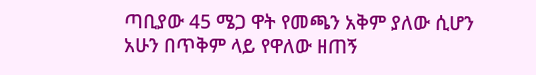ጣቢያው 45 ሜጋ ዋት የመጫን አቅም ያለው ሲሆን አሁን በጥቅም ላይ የዋለው ዘጠኝ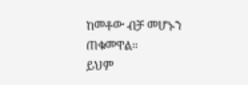ከመቶው ብቻ መሆኑን ጠቁመዋል።
ይህም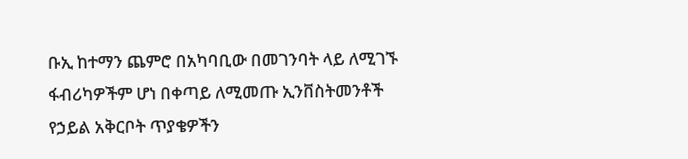ቡኢ ከተማን ጨምሮ በአካባቢው በመገንባት ላይ ለሚገኙ ፋብሪካዎችም ሆነ በቀጣይ ለሚመጡ ኢንቨስትመንቶች የኃይል አቅርቦት ጥያቄዎችን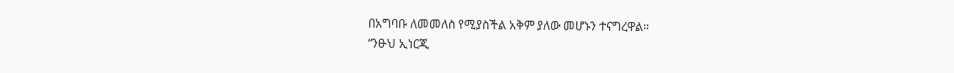በአግባቡ ለመመለስ የሚያስችል አቅም ያለው መሆኑን ተናግረዋል።
“ንፁህ ኢነርጂ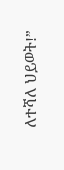ለተሻለ ህይወት!”